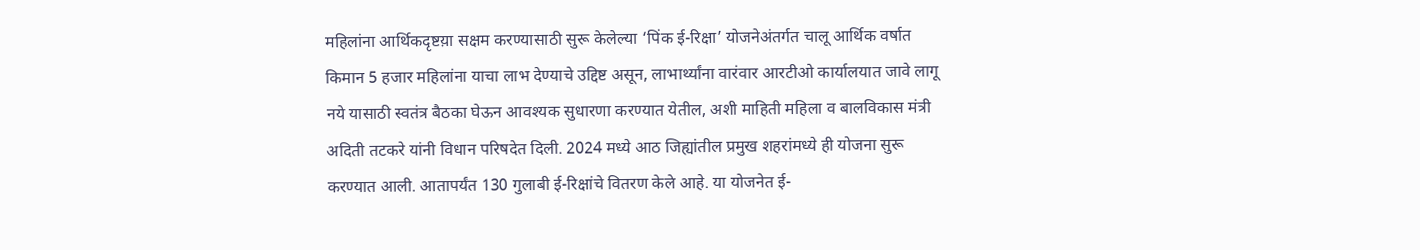महिलांना आर्थिकदृष्टय़ा सक्षम करण्यासाठी सुरू केलेल्या ‘पिंक ई-रिक्षा’ योजनेअंतर्गत चालू आर्थिक वर्षात किमान 5 हजार महिलांना याचा लाभ देण्याचे उद्दिष्ट असून, लाभार्थ्यांना वारंवार आरटीओ कार्यालयात जावे लागू नये यासाठी स्वतंत्र बैठका घेऊन आवश्यक सुधारणा करण्यात येतील, अशी माहिती महिला व बालविकास मंत्री अदिती तटकरे यांनी विधान परिषदेत दिली. 2024 मध्ये आठ जिह्यांतील प्रमुख शहरांमध्ये ही योजना सुरू करण्यात आली. आतापर्यंत 130 गुलाबी ई-रिक्षांचे वितरण केले आहे. या योजनेत ई-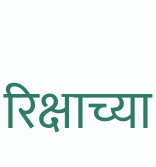रिक्षाच्या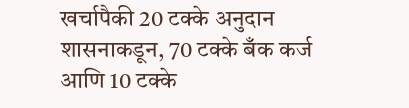खर्चापैकी 20 टक्के अनुदान शासनाकडून, 70 टक्के बँक कर्ज आणि 10 टक्के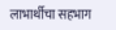लाभार्थीचा सहभाग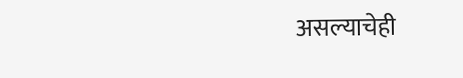असल्याचेही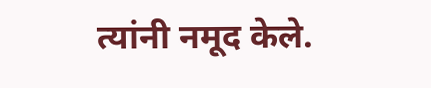त्यांनी नमूद केले.